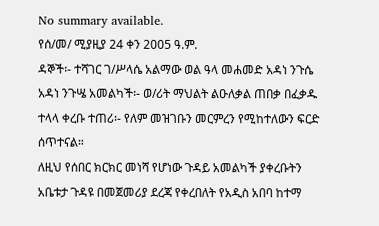No summary available.
የሰ/መ/ ሚያዚያ 24 ቀን 2005 ዓ.ም.
ዳኞች፡- ተሻገር ገ/ሥላሴ አልማው ወል ዓላ መሐመድ አዳነ ንጉሴ አዳነ ንጉሤ አመልካች፡- ወ/ሪት ማህልት ልዑለቃል ጠበቃ በፈቃዱ ተላላ ቀረቡ ተጠሪ፡- የለም መዝገቡን መርምረን የሚከተለውን ፍርድ ሰጥተናል።
ለዚህ የሰበር ክርክር መነሻ የሆነው ጉዳይ አመልካች ያቀረቡትን አቤቱታ ጉዳዩ በመጀመሪያ ደረጃ የቀረበለት የአዲስ አበባ ከተማ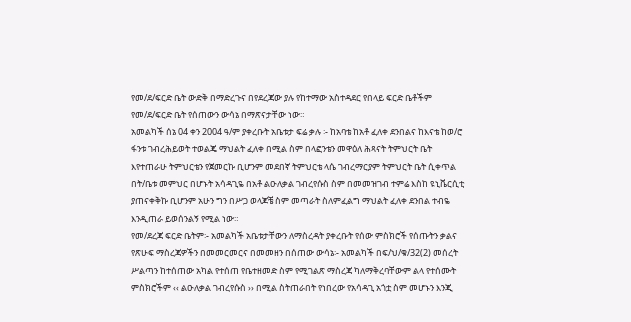የመ/ደ/ፍርድ ቤት ውድቅ በማድረጉና በየደረጃው ያሉ የከተማው አስተዳደር የበላይ ፍርድ ቤቶችም የመ/ደ/ፍርድ ቤት የሰጠውን ውሳኔ በማጽናታቸው ነው።
አመልካች ሰኔ 04 ቀን 2004 ዓ/ም ያቀረቡት አቤቱታ ፍሬ ቃሉ ፡- ከአባቴ ከአቶ ፈለቀ ደንበልና ከእናቴ ከወ/ሮ ፋንቱ ገብረሕይወት ተወልጄ ማህልት ፈለቀ በሚል ስም በላፎንቴን መዋዕለ ሕጻናት ትምህርት ቤት እየተጠራሁ ትምህርቴን የጀመርኩ ቢሆንም መደበኛ ትምህርቴ ላሴ ገብረማርያም ትምህርት ቤት ሲቀጥል በት/ቤቱ መምህር በሆኑት አሳዳጊዬ በአቶ ልዑለቃል ገብረየሱስ ስም በመመዝገብ ተምሬ እስከ ዩኒቬርሲቲ ያጠናቀቅኩ ቢሆንም አሁን ግን በሥጋ ወላጆቼ ስም መጣራት ስለምፈልግ ማህልት ፈለቀ ደንበል ተብዬ እንዲጠራ ይወሰንልኝ የሚል ነው።
የመ/ደረጃ ፍርድ ቤትም፡- አመልካች አቤቱታቸውን ለማስረዳት ያቀረቡት የሰው ምስክሮች የሰጡትን ቃልና የጽሁፍ ማስረጃዎችን በመመርመርና በመመዘን በሰጠው ውሳኔ፡- አመልካች በፍ/ህ/ቁ/32(2) መሰረት ሥልጣን ከተሰጠው አካል የተሰጠ የቤተዘመድ ስም የሚገልጽ ማስረጃ ካለማቅረባቸውም ልላ የተሰሙት ምስክሮችም ‹‹ ልዑለቃል ገብረየሱስ ›› በሚል ስትጠራበት የነበረው የአሳዳጊ አጎቷ ስም መሆኑን እንጂ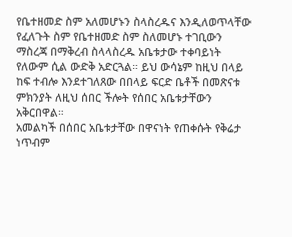የቤተዘመድ ስም አለመሆኑን ስላስረዱና እንዲለወጥላቸው የፈለጉት ስም የቤተዘመድ ስም ስለመሆኑ ተገቢውን ማስረጃ በማቅረብ ስላላስረዱ አቤቱታው ተቀባይነት የለውም ሲል ውድቅ አድርጓል። ይህ ውሳኔም ከዚህ በላይ ከፍ ተብሎ እንደተገለጸው በበላይ ፍርድ ቤቶች በመጽናቱ ምክንያት ለዚህ ሰበር ችሎት የሰበር አቤቱታቸውን አቅርበዋል።
አመልካች በሰበር አቤቱታቸው በዋናነት የጠቀሱት የቅሬታ ነጥብም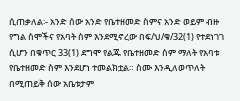ሲጠቃለል፡- አንድ ሰው አንድ የቤተዘመድ ስምና አንድ ወይም ብዙ የግል ስሞችና የአባት ስም እንደሚኖረው በፍ/ህ/ቁ/32(1) የተደነገገ ሲሆን በቁጥር 33(1) ደግሞ የልጁ የቤተዘመድ ስም ማለት የአባቱ የቤተዘመድ ስም እንደሆነ ተመልክቷል። ስሙ እንዲለወጥለት በሚጠይቅ ሰው አቤቱታም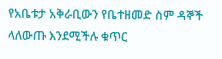የአቤቱታ አቅራቢውን የቤተዘመድ ስም ዳኞች ላለውጡ እንደሚችሉ ቁጥር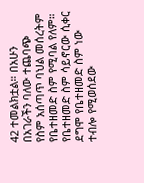42 ተመልክቷል። በአሁን በአገራችን ባለው ተጨባጭ የስም አሰጣጥ ባህል መሰረትም የቤተዘመድ ስም የሚባል የለም። የቤተዘመድ ስም ሳይኖርው ሲቀር ደግሞ የቤተዘመድ ስም ነው ተብሎ የሚወሰደው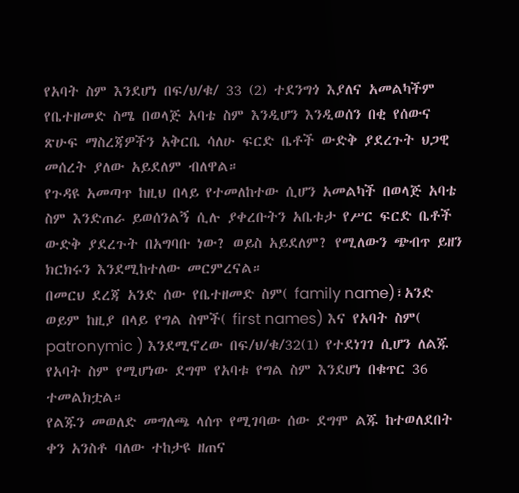የአባት ስም እንደሆነ በፍ/ህ/ቁ/ 33 (2) ተደንግጎ እያለና አመልካችም የቤተዘመድ ስሜ በወላጅ አባቴ ስም እንዲሆን እንዲወሰን በቂ የሰውና ጽሁፍ ማስረጃዎችን አቅርቤ ሳለሁ ፍርድ ቤቶች ውድቅ ያደረጉት ህጋዊ መሰረት ያለው አይደለም ብለዋል።
የጉዳዩ አመጣጥ ከዚህ በላይ የተመለከተው ሲሆን አመልካች በወላጅ አባቴ ስም እንድጠራ ይወሰንልኝ ሲሉ ያቀረቡትን አቤቱታ የሥር ፍርድ ቤቶች ውድቅ ያደረጉት በአግባቡ ነው? ወይስ አይደለም? የሚለውን ጭብጥ ይዘን ክርክሩን እንደሚከተለው መርምረናል።
በመርህ ደረጃ አንድ ሰው የቤተዘመድ ስም( family name)፣አንድ ወይም ከዚያ በላይ የግል ስሞች( first names) እና የአባት ስም( patronymic ) እንደሚኖረው በፍ/ህ/ቁ/32(1) የተደነገገ ሲሆን ለልጁ የአባት ስም የሚሆነው ደግሞ የአባቱ የግል ስም እንደሆነ በቁጥር 36 ተመልክቷል።
የልጁን መወለድ መግለጫ ላሰጥ የሚገባው ሰው ደግሞ ልጁ ከተወለደበት ቀን አንስቶ ባለው ተከታዩ ዘጠና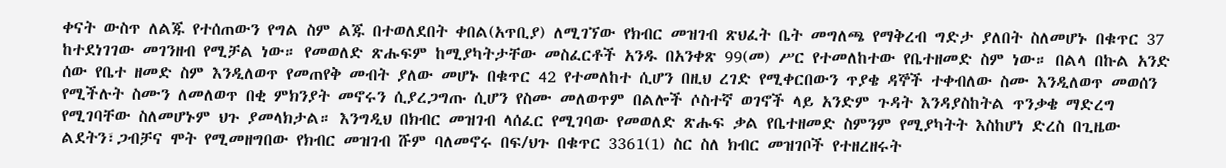ቀናት ውስጥ ለልጁ የተሰጠውን የግል ስም ልጁ በተወለደበት ቀበል(አጥቢያ) ለሚገኘው የክብር መዝገብ ጽህፈት ቤት መግለጫ የማቅረብ ግድታ ያለበት ስለመሆኑ በቁጥር 37 ከተደነገገው መገንዘብ የሚቻል ነው። የመወለድ ጽሑፍም ከሚያካትታቸው መስፈርቶች አንዱ በአንቀጽ 99(መ) ሥር የተመለከተው የቤተዘመድ ስም ነው። በልላ በኩል አንድ ሰው የቤተ ዘመድ ስም እንዲለወጥ የመጠየቅ መብት ያለው መሆኑ በቁጥር 42 የተመለከተ ሲሆን በዚህ ረገድ የሚቀርበውን ጥያቄ ዳኞች ተቀብለው ስሙ እንዲለወጥ መወሰን የሚችሉት ስሙን ለመለወጥ በቂ ምክንያት መኖሩን ሲያረጋግጡ ሲሆን የስሙ መለወጥም በልሎች ሶስተኛ ወገኖች ላይ አንድም ጉዳት እንዳያስከትል ጥንቃቄ ማድረግ የሚገባቸው ስለመሆኑም ህጉ ያመላክታል። እንግዲህ በክብር መዝገብ ላሰፈር የሚገባው የመወለድ ጽሑፍ ቃል የቤተዘመድ ስምንም የሚያካትት እስከሆነ ድረስ በጊዜው ልደትን፣ጋብቻና ሞት የሚመዘግበው የክብር መዝገብ ሹም ባለመኖሩ በፍ/ህጉ በቁጥር 3361(1) ስር ስለ ክብር መዝገቦች የተዘረዘሩት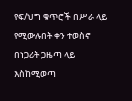የፍ/ህግ ቁጥሮች በሥራ ላይ የሚውሉበት ቀን ተወስኖ በነጋሪት ጋዜጣ ላይ እስከሚወጣ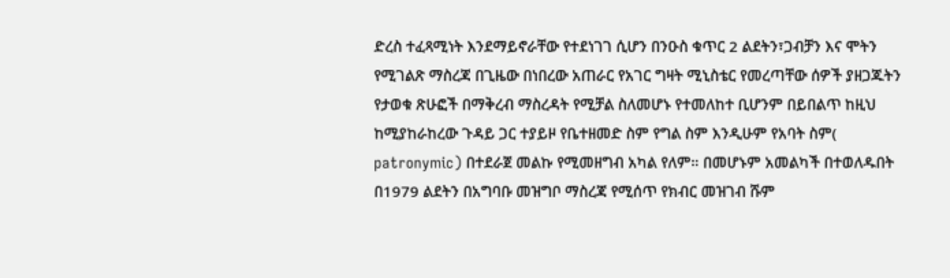ድረስ ተፈጻሚነት እንደማይኖራቸው የተደነገገ ሲሆን በንዑስ ቁጥር 2 ልደትን፣ጋብቻን እና ሞትን የሚገልጽ ማስረጃ በጊዜው በነበረው አጠራር የአገር ግዛት ሚኒስቴር የመረጣቸው ሰዎች ያዘጋጁትን የታወቁ ጽሁፎች በማቅረብ ማስረዳት የሚቻል ስለመሆኑ የተመለከተ ቢሆንም በይበልጥ ከዚህ ከሚያከራከረው ጉዳይ ጋር ተያይዞ የቤተዘመድ ስም የግል ስም እንዲሁም የአባት ስም( patronymic) በተደራጀ መልኩ የሚመዘግብ አካል የለም። በመሆኑም አመልካች በተወለዱበት በ1979 ልደትን በአግባቡ መዝግቦ ማስረጃ የሚሰጥ የክብር መዝገብ ሹም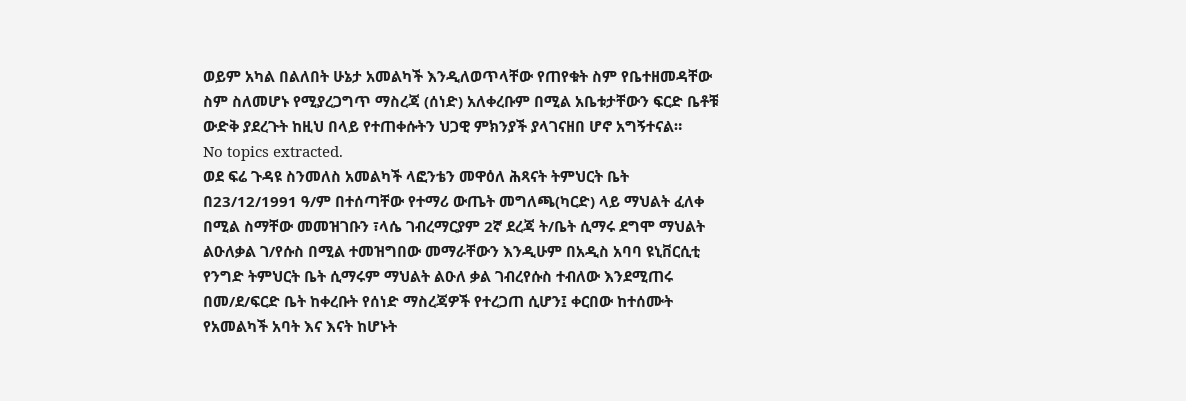ወይም አካል በልለበት ሁኔታ አመልካች እንዲለወጥላቸው የጠየቁት ስም የቤተዘመዳቸው ስም ስለመሆኑ የሚያረጋግጥ ማስረጃ (ሰነድ) አለቀረቡም በሚል አቤቱታቸውን ፍርድ ቤቶቹ ውድቅ ያደረጉት ከዚህ በላይ የተጠቀሱትን ህጋዊ ምክንያች ያላገናዘበ ሆኖ አግኝተናል።
No topics extracted.
ወደ ፍሬ ጉዳዩ ስንመለስ አመልካች ላፎንቴን መዋዕለ ሕጻናት ትምህርት ቤት በ23/12/1991 ዓ/ም በተሰጣቸው የተማሪ ውጤት መግለጫ(ካርድ) ላይ ማህልት ፈለቀ በሚል ስማቸው መመዝገቡን ፣ላሴ ገብረማርያም 2ኛ ደረጃ ት/ቤት ሲማሩ ደግሞ ማህልት ልዑለቃል ገ/የሱስ በሚል ተመዝግበው መማራቸውን እንዲሁም በአዲስ አባባ ዩኒቨርሲቲ የንግድ ትምህርት ቤት ሲማሩም ማህልት ልዑለ ቃል ገብረየሱስ ተብለው እንደሚጠሩ በመ/ደ/ፍርድ ቤት ከቀረቡት የሰነድ ማስረጃዎች የተረጋጠ ሲሆን፤ ቀርበው ከተሰሙት የአመልካች አባት እና እናት ከሆኑት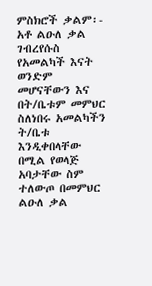ምስክሮች ቃልም፡- አቶ ልዑለ ቃል ገብረየሱስ የአመልካች እናት ወንድም መሆናቸውን እና በት/ቤቱም መምህር ስለነበሩ አመልካችን ት/ቤቱ እንዲቀበላቸው በሚል የወላጅ አባታቸው ስም ተለውጦ በመምህር ልዑለ ቃል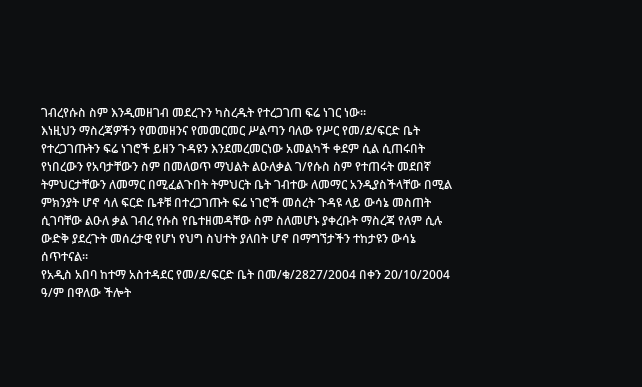ገብረየሱስ ስም እንዲመዘገብ መደረጉን ካስረዱት የተረጋገጠ ፍሬ ነገር ነው።
እነዚህን ማስረጃዎችን የመመዘንና የመመርመር ሥልጣን ባለው የሥር የመ/ደ/ፍርድ ቤት የተረጋገጡትን ፍሬ ነገሮች ይዘን ጉዳዩን እንደመረመርነው አመልካች ቀደም ሲል ሲጠሩበት የነበረውን የአባታቸውን ስም በመለወጥ ማህልት ልዑለቃል ገ/የሱስ ስም የተጠሩት መደበኛ ትምህርታቸውን ለመማር በሚፈልጉበት ትምህርት ቤት ገብተው ለመማር አንዲያስችላቸው በሚል ምክንያት ሆኖ ሳለ ፍርድ ቤቶቹ በተረጋገጡት ፍሬ ነገሮች መሰረት ጉዳዩ ላይ ውሳኔ መስጠት ሲገባቸው ልዑለ ቃል ገብረ የሱስ የቤተዘመዳቸው ስም ስለመሆኑ ያቀረቡት ማስረጃ የለም ሲሉ ውድቅ ያደረጉት መሰረታዊ የሆነ የህግ ስህተት ያለበት ሆኖ በማግኘታችን ተከታዩን ውሳኔ ሰጥተናል።
የአዲስ አበባ ከተማ አስተዳደር የመ/ደ/ፍርድ ቤት በመ/ቁ/2827/2004 በቀን 20/10/2004 ዓ/ም በዋለው ችሎት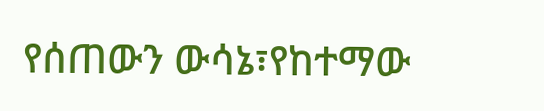የሰጠውን ውሳኔ፣የከተማው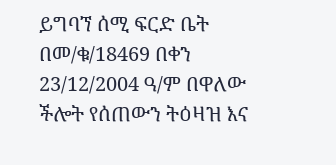ይግባኘ ሰሚ ፍርድ ቤት በመ/ቁ/18469 በቀን 23/12/2004 ዓ/ም በዋለው ችሎት የሰጠውን ትዕዛዝ እና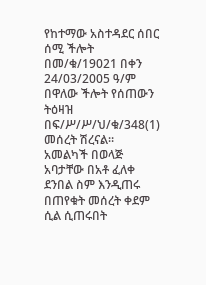የከተማው አስተዳደር ሰበር ሰሚ ችሎት በመ/ቁ/19021 በቀን 24/03/2005 ዓ/ም በዋለው ችሎት የሰጠውን ትዕዛዝ በፍ/ሥ/ሥ/ህ/ቁ/348(1) መሰረት ሽረናል።
አመልካች በወላጅ አባታቸው በአቶ ፈለቀ ደንበል ስም እንዲጠሩ በጠየቁት መሰረት ቀደም ሲል ሲጠሩበት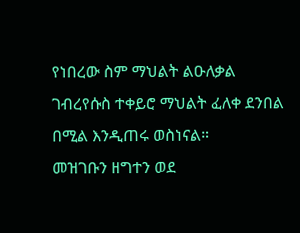የነበረው ስም ማህልት ልዑለቃል ገብረየሱስ ተቀይሮ ማህልት ፈለቀ ደንበል በሚል እንዲጠሩ ወስነናል።
መዝገቡን ዘግተን ወደ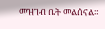መዝገብ ቤት መልሰናል።